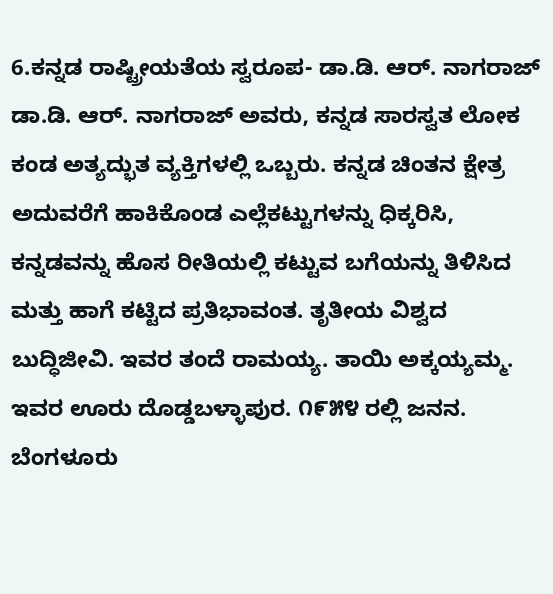6.ಕನ್ನಡ ರಾಷ್ಟ್ರೀಯತೆಯ ಸ್ವರೂಪ- ಡಾ.ಡಿ. ಆರ್. ನಾಗರಾಜ್
ಡಾ.ಡಿ. ಆರ್. ನಾಗರಾಜ್ ಅವರು, ಕನ್ನಡ ಸಾರಸ್ವತ ಲೋಕ ಕಂಡ ಅತ್ಯದ್ಭುತ ವ್ಯಕ್ತಿಗಳಲ್ಲಿ ಒಬ್ಬರು. ಕನ್ನಡ ಚಿಂತನ ಕ್ಷೇತ್ರ ಅದುವರೆಗೆ ಹಾಕಿಕೊಂಡ ಎಲ್ಲೆಕಟ್ಟುಗಳನ್ನು ಧಿಕ್ಕರಿಸಿ, ಕನ್ನಡವನ್ನು ಹೊಸ ರೀತಿಯಲ್ಲಿ ಕಟ್ಟುವ ಬಗೆಯನ್ನು ತಿಳಿಸಿದ ಮತ್ತು ಹಾಗೆ ಕಟ್ಟಿದ ಪ್ರತಿಭಾವಂತ. ತೃತೀಯ ವಿಶ್ವದ ಬುದ್ಧಿಜೀವಿ. ಇವರ ತಂದೆ ರಾಮಯ್ಯ. ತಾಯಿ ಅಕ್ಕಯ್ಯಮ್ಮ. ಇವರ ಊರು ದೊಡ್ಡಬಳ್ಳಾಪುರ. ೧೯೫೪ ರಲ್ಲಿ ಜನನ. ಬೆಂಗಳೂರು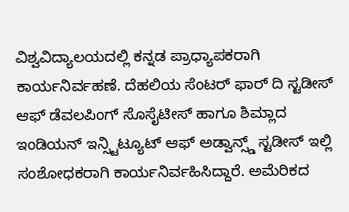ವಿಶ್ವವಿದ್ಯಾಲಯದಲ್ಲಿ ಕನ್ನಡ ಪ್ರಾಧ್ಯಾಪಕರಾಗಿ ಕಾರ್ಯನಿರ್ವಹಣೆ. ದೆಹಲಿಯ ಸೆಂಟರ್ ಫಾರ್ ದಿ ಸ್ಟಡೀಸ್ ಆಫ್ ಡೆವಲಪಿಂಗ್ ಸೊಸೈಟೀಸ್ ಹಾಗೂ ಶಿಮ್ಲಾದ ಇಂಡಿಯನ್ ಇನ್ಸ್ಟಿಟ್ಯೂಟ್ ಆಫ್ ಅಡ್ವಾನ್ಸ್ಡ್ ಸ್ಟಡೀಸ್ ಇಲ್ಲಿ ಸಂಶೋಧಕರಾಗಿ ಕಾರ್ಯನಿರ್ವಹಿಸಿದ್ದಾರೆ. ಅಮೆರಿಕದ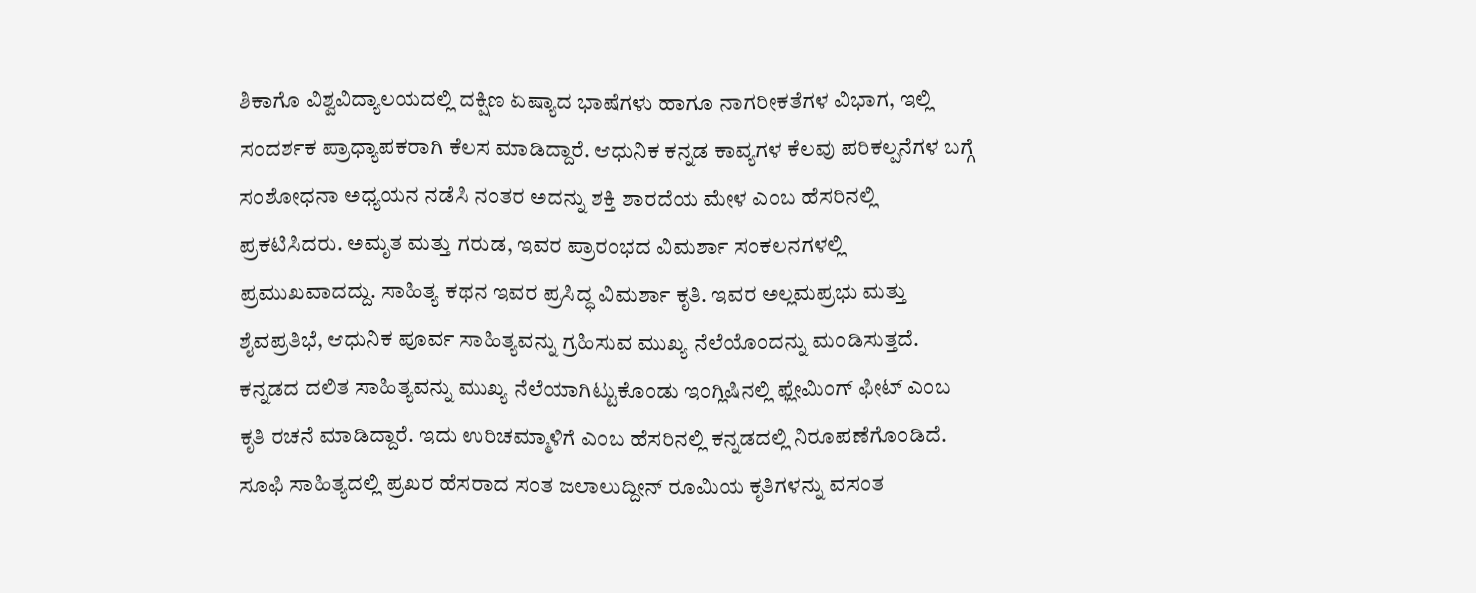ಶಿಕಾಗೊ ವಿಶ್ವವಿದ್ಯಾಲಯದಲ್ಲಿ ದಕ್ಷಿಣ ಏಷ್ಯಾದ ಭಾಷೆಗಳು ಹಾಗೂ ನಾಗರೀಕತೆಗಳ ವಿಭಾಗ, ಇಲ್ಲಿ ಸಂದರ್ಶಕ ಪ್ರಾಧ್ಯಾಪಕರಾಗಿ ಕೆಲಸ ಮಾಡಿದ್ದಾರೆ. ಆಧುನಿಕ ಕನ್ನಡ ಕಾವ್ಯಗಳ ಕೆಲವು ಪರಿಕಲ್ಪನೆಗಳ ಬಗ್ಗೆ ಸಂಶೋಧನಾ ಅಧ್ಯಯನ ನಡೆಸಿ ನಂತರ ಅದನ್ನು ಶಕ್ತಿ ಶಾರದೆಯ ಮೇಳ ಎಂಬ ಹೆಸರಿನಲ್ಲಿ ಪ್ರಕಟಿಸಿದರು. ಅಮೃತ ಮತ್ತು ಗರುಡ, ಇವರ ಪ್ರಾರಂಭದ ವಿಮರ್ಶಾ ಸಂಕಲನಗಳಲ್ಲಿ ಪ್ರಮುಖವಾದದ್ದು. ಸಾಹಿತ್ಯ ಕಥನ ಇವರ ಪ್ರಸಿದ್ಧ ವಿಮರ್ಶಾ ಕೃತಿ. ಇವರ ಅಲ್ಲಮಪ್ರಭು ಮತ್ತು ಶೈವಪ್ರತಿಭೆ, ಆಧುನಿಕ ಪೂರ್ವ ಸಾಹಿತ್ಯವನ್ನು ಗ್ರಹಿಸುವ ಮುಖ್ಯ ನೆಲೆಯೊಂದನ್ನು ಮಂಡಿಸುತ್ತದೆ. ಕನ್ನಡದ ದಲಿತ ಸಾಹಿತ್ಯವನ್ನು ಮುಖ್ಯ ನೆಲೆಯಾಗಿಟ್ಟುಕೊಂಡು ಇಂಗ್ಲಿಷಿನಲ್ಲಿ ಫ್ಲೇಮಿಂಗ್ ಫೀಟ್ ಎಂಬ ಕೃತಿ ರಚನೆ ಮಾಡಿದ್ದಾರೆ. ಇದು ಉರಿಚಮ್ಮಾಳಿಗೆ ಎಂಬ ಹೆಸರಿನಲ್ಲಿ ಕನ್ನಡದಲ್ಲಿ ನಿರೂಪಣೆಗೊಂಡಿದೆ. ಸೂಫಿ ಸಾಹಿತ್ಯದಲ್ಲಿ ಪ್ರಖರ ಹೆಸರಾದ ಸಂತ ಜಲಾಲುದ್ದೀನ್ ರೂಮಿಯ ಕೃತಿಗಳನ್ನು ವಸಂತ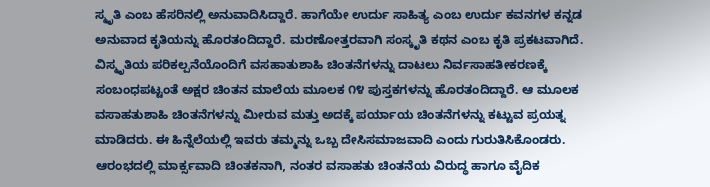ಸ್ಮೃತಿ ಎಂಬ ಹೆಸರಿನಲ್ಲಿ ಅನುವಾದಿಸಿದ್ದಾರೆ. ಹಾಗೆಯೇ ಉರ್ದು ಸಾಹಿತ್ಯ ಎಂಬ ಉರ್ದು ಕವನಗಳ ಕನ್ನಡ ಅನುವಾದ ಕೃತಿಯನ್ನು ಹೊರತಂದಿದ್ದಾರೆ. ಮರಣೋತ್ತರವಾಗಿ ಸಂಸ್ಕೃತಿ ಕಥನ ಎಂಬ ಕೃತಿ ಪ್ರಕಟವಾಗಿದೆ. ವಿಸ್ಮೃತಿಯ ಪರಿಕಲ್ಪನೆಯೊಂದಿಗೆ ವಸಹಾತುಶಾಹಿ ಚಿಂತನೆಗಳನ್ನು ದಾಟಲು ನಿರ್ವಸಾಹತೀಕರಣಕ್ಕೆ ಸಂಬಂಧಪಟ್ಟಂತೆ ಅಕ್ಷರ ಚಿಂತನ ಮಾಲೆಯ ಮೂಲಕ ೧೪ ಪುಸ್ತಕಗಳನ್ನು ಹೊರತಂದಿದ್ದಾರೆ. ಆ ಮೂಲಕ ವಸಾಹತುಶಾಹಿ ಚಿಂತನೆಗಳನ್ನು ಮೀರುವ ಮತ್ತು ಅದಕ್ಕೆ ಪರ್ಯಾಯ ಚಿಂತನೆಗಳನ್ನು ಕಟ್ಟುವ ಪ್ರಯತ್ನ ಮಾಡಿದರು. ಈ ಹಿನ್ನೆಲೆಯಲ್ಲಿ ಇವರು ತಮ್ಮನ್ನು ಒಬ್ಬ ದೇಸಿಸಮಾಜವಾದಿ ಎಂದು ಗುರುತಿಸಿಕೊಂಡರು. ಆರಂಭದಲ್ಲಿ ಮಾರ್ಕ್ಸವಾದಿ ಚಿಂತಕನಾಗಿ, ನಂತರ ವಸಾಹತು ಚಿಂತನೆಯ ವಿರುದ್ಧ ಹಾಗೂ ವೈದಿಕ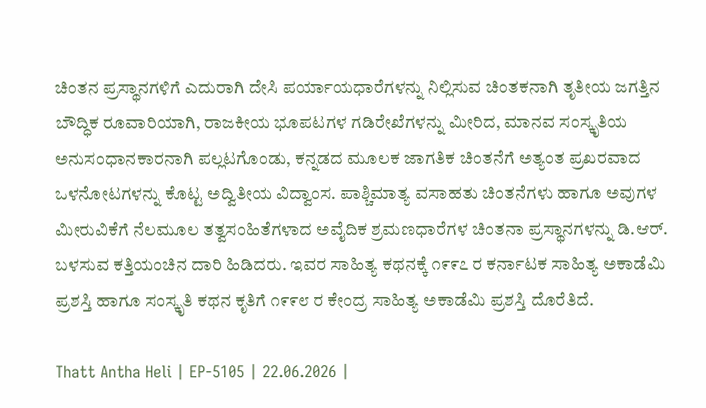ಚಿಂತನ ಪ್ರಸ್ಥಾನಗಳಿಗೆ ಎದುರಾಗಿ ದೇಸಿ ಪರ್ಯಾಯಧಾರೆಗಳನ್ನು ನಿಲ್ಲಿಸುವ ಚಿಂತಕನಾಗಿ ತೃತೀಯ ಜಗತ್ತಿನ ಬೌದ್ಧಿಕ ರೂವಾರಿಯಾಗಿ, ರಾಜಕೀಯ ಭೂಪಟಗಳ ಗಡಿರೇಖೆಗಳನ್ನು ಮೀರಿದ, ಮಾನವ ಸಂಸ್ಕೃತಿಯ ಅನುಸಂಧಾನಕಾರನಾಗಿ ಪಲ್ಲಟಗೊಂಡು, ಕನ್ನಡದ ಮೂಲಕ ಜಾಗತಿಕ ಚಿಂತನೆಗೆ ಅತ್ಯಂತ ಪ್ರಖರವಾದ ಒಳನೋಟಗಳನ್ನು ಕೊಟ್ಟ ಅದ್ವಿತೀಯ ವಿದ್ವಾಂಸ. ಪಾಶ್ಚಿಮಾತ್ಯ ವಸಾಹತು ಚಿಂತನೆಗಳು ಹಾಗೂ ಅವುಗಳ ಮೀರುವಿಕೆಗೆ ನೆಲಮೂಲ ತತ್ವಸಂಹಿತೆಗಳಾದ ಅವೈದಿಕ ಶ್ರಮಣಧಾರೆಗಳ ಚಿಂತನಾ ಪ್ರಸ್ಥಾನಗಳನ್ನು ಡಿ.ಆರ್. ಬಳಸುವ ಕತ್ತಿಯಂಚಿನ ದಾರಿ ಹಿಡಿದರು. ಇವರ ಸಾಹಿತ್ಯ ಕಥನಕ್ಕೆ ೧೯೯೭ ರ ಕರ್ನಾಟಕ ಸಾಹಿತ್ಯ ಅಕಾಡೆಮಿ ಪ್ರಶಸ್ತಿ ಹಾಗೂ ಸಂಸ್ಕೃತಿ ಕಥನ ಕೃತಿಗೆ ೧೯೯೮ ರ ಕೇಂದ್ರ ಸಾಹಿತ್ಯ ಅಕಾಡೆಮಿ ಪ್ರಶಸ್ತಿ ದೊರೆತಿದೆ.

Thatt Antha Heli | EP-5105 | 22.06.2026 |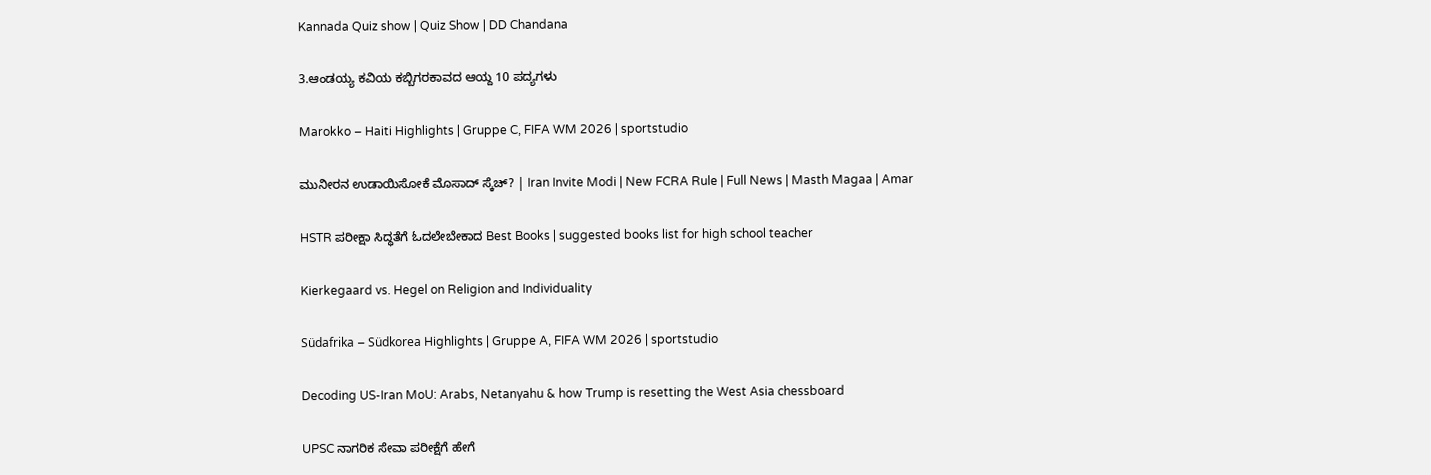Kannada Quiz show | Quiz Show | DD Chandana

3.ಆಂಡಯ್ಯ ಕವಿಯ ಕಬ್ಬಿಗರಕಾವದ ಆಯ್ದ 10 ಪದ್ಯಗಳು

Marokko – Haiti Highlights | Gruppe C, FIFA WM 2026 | sportstudio

ಮುನೀರನ ಉಡಾಯಿಸೋಕೆ ಮೊಸಾದ್ ಸ್ಕೆಚ್? | Iran Invite Modi | New FCRA Rule | Full News | Masth Magaa | Amar

HSTR ಪರೀಕ್ಷಾ ಸಿದ್ಧತೆಗೆ ಓದಲೇಬೇಕಾದ Best Books | suggested books list for high school teacher

Kierkegaard vs. Hegel on Religion and Individuality

Südafrika – Südkorea Highlights | Gruppe A, FIFA WM 2026 | sportstudio

Decoding US-Iran MoU: Arabs, Netanyahu & how Trump is resetting the West Asia chessboard

UPSC ನಾಗರಿಕ ಸೇವಾ ಪರೀಕ್ಷೆಗೆ ಹೇಗೆ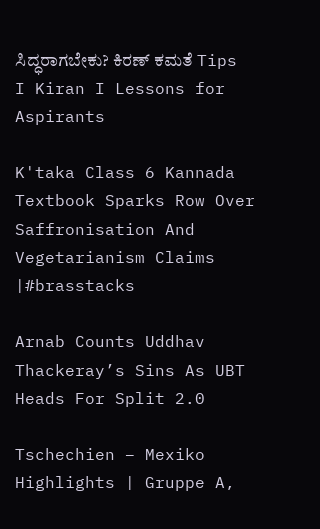ಸಿದ್ಧರಾಗಬೇಕು? ಕಿರಣ್ ಕಮತೆ Tips I Kiran I Lessons for Aspirants

K'taka Class 6 Kannada Textbook Sparks Row Over Saffronisation And Vegetarianism Claims |#brasstacks

Arnab Counts Uddhav Thackeray’s Sins As UBT Heads For Split 2.0

Tschechien – Mexiko Highlights | Gruppe A,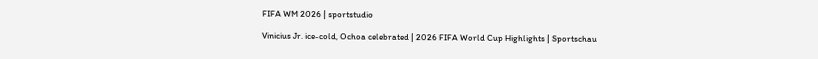FIFA WM 2026 | sportstudio

Vinicius Jr. ice-cold, Ochoa celebrated | 2026 FIFA World Cup Highlights | Sportschau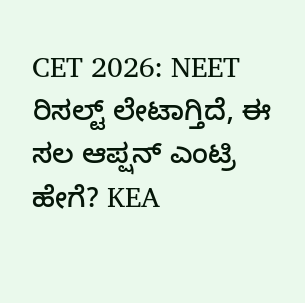CET 2026: NEET ರಿಸಲ್ಟ್ ಲೇಟಾಗ್ತಿದೆ, ಈ ಸಲ ಆಪ್ಷನ್ ಎಂಟ್ರಿ ಹೇಗೆ? KEA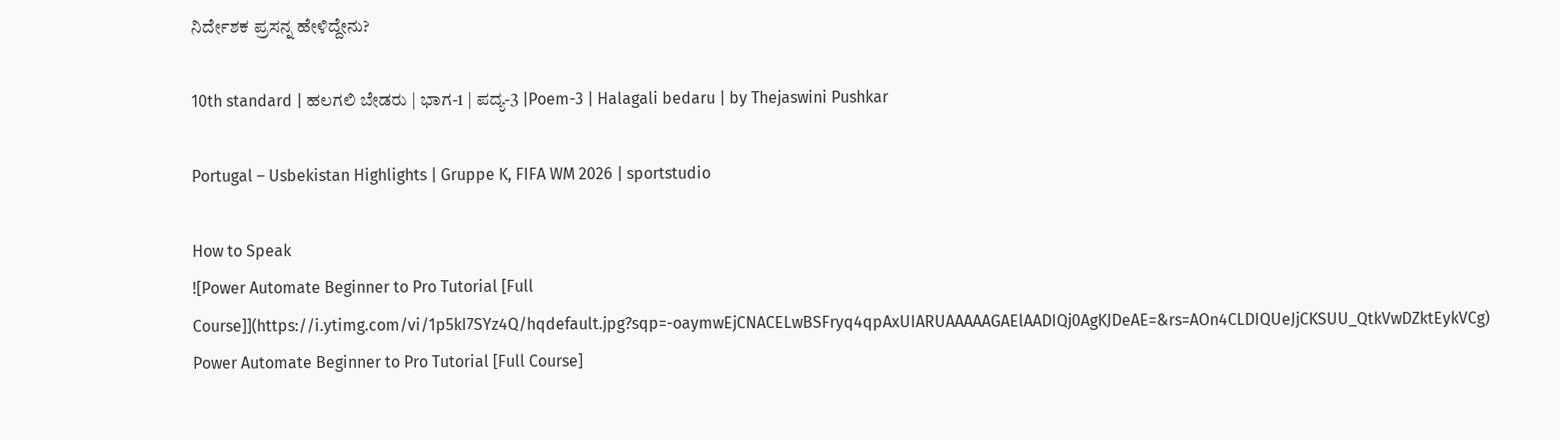ನಿರ್ದೇಶಕ ಪ್ರಸನ್ನ ಹೇಳಿದ್ದೇನು?

10th standard | ಹಲಗಲಿ ಬೇಡರು | ಭಾಗ-1 | ಪದ್ಯ-3 |Poem-3 | Halagali bedaru | by Thejaswini Pushkar

Portugal – Usbekistan Highlights | Gruppe K, FIFA WM 2026 | sportstudio

How to Speak
![Power Automate Beginner to Pro Tutorial [Full Course]](https://i.ytimg.com/vi/1p5kI7SYz4Q/hqdefault.jpg?sqp=-oaymwEjCNACELwBSFryq4qpAxUIARUAAAAAGAElAADIQj0AgKJDeAE=&rs=AOn4CLDIQUeJjCKSUU_QtkVwDZktEykVCg)
Power Automate Beginner to Pro Tutorial [Full Course]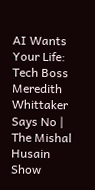AI Wants Your Life: Tech Boss Meredith Whittaker Says No | The Mishal Husain Show